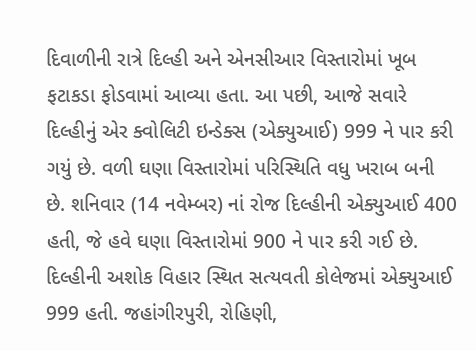દિવાળીની રાત્રે દિલ્હી અને એનસીઆર વિસ્તારોમાં ખૂબ ફટાકડા ફોડવામાં આવ્યા હતા. આ પછી, આજે સવારે દિલ્હીનું એર ક્વોલિટી ઇન્ડેક્સ (એક્યુઆઈ) 999 ને પાર કરી ગયું છે. વળી ઘણા વિસ્તારોમાં પરિસ્થિતિ વધુ ખરાબ બની છે. શનિવાર (14 નવેમ્બર) નાં રોજ દિલ્હીની એક્યુઆઈ 400 હતી, જે હવે ઘણા વિસ્તારોમાં 900 ને પાર કરી ગઈ છે.
દિલ્હીની અશોક વિહાર સ્થિત સત્યવતી કોલેજમાં એક્યુઆઈ 999 હતી. જહાંગીરપુરી, રોહિણી,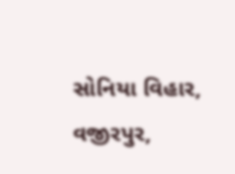સોનિયા વિહાર, વજીરપુર,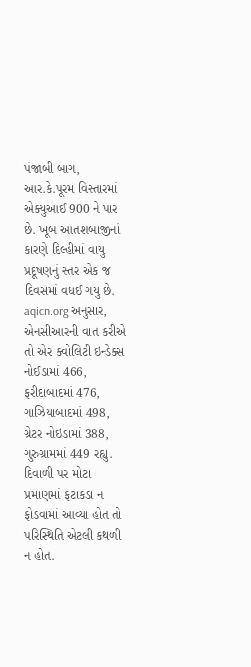પંજાબી બાગ, આર.કે.પૂરમ વિસ્તારમાં એક્યુઆઈ 900 ને પાર છે. ખૂબ આતશબાજીનાં કારણે દિલ્હીમાં વાયુ પ્રદૂષણનું સ્તર એક જ દિવસમાં વધઈ ગયુ છે. aqicn.org અનુસાર, એનસીઆરની વાત કરીએ તો એર ક્વોલિટી ઇન્ડેક્સ નોઈડામાં 466, ફરીદાબાદમાં 476, ગાઝિયાબાદમાં 498, ગ્રેટર નોઇડામાં 388, ગુરુગ્રામમાં 449 રહ્યુ. દિવાળી પર મોટા પ્રમાણમાં ફટાકડા ન ફોડવામાં આવ્યા હોત તો પરિસ્થિતિ એટલી કથળી ન હોત.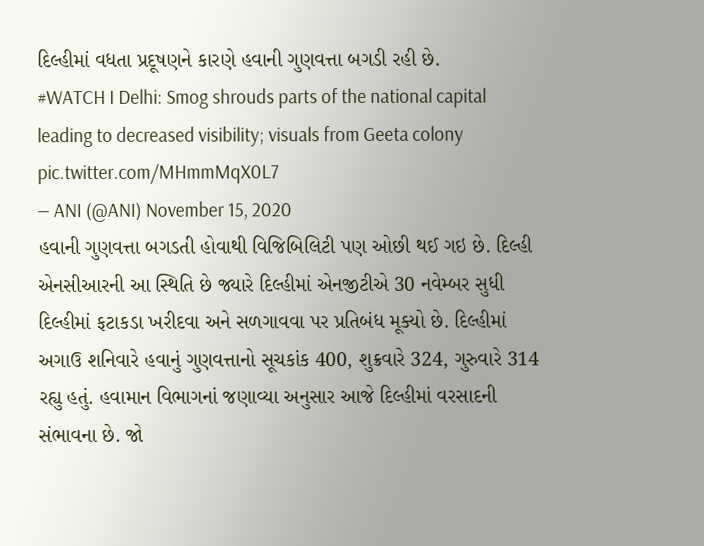દિલ્હીમાં વધતા પ્રદૂષણને કારણે હવાની ગુણવત્તા બગડી રહી છે.
#WATCH I Delhi: Smog shrouds parts of the national capital leading to decreased visibility; visuals from Geeta colony pic.twitter.com/MHmmMqX0L7
— ANI (@ANI) November 15, 2020
હવાની ગુણવત્તા બગડતી હોવાથી વિજિબિલિટી પણ ઓછી થઈ ગઇ છે. દિલ્હી એનસીઆરની આ સ્થિતિ છે જ્યારે દિલ્હીમાં એનજીટીએ 30 નવેમ્બર સુધી દિલ્હીમાં ફટાકડા ખરીદવા અને સળગાવવા પર પ્રતિબંધ મૂક્યો છે. દિલ્હીમાં અગાઉ શનિવારે હવાનું ગુણવત્તાનો સૂચકાંક 400, શુક્રવારે 324, ગુરુવારે 314 રહ્યુ હતું. હવામાન વિભાગનાં જણાવ્યા અનુસાર આજે દિલ્હીમાં વરસાદની સંભાવના છે. જો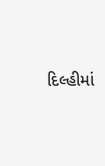દિલ્હીમાં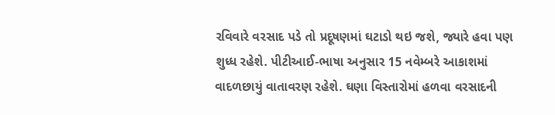રવિવારે વરસાદ પડે તો પ્રદૂષણમાં ઘટાડો થઇ જશે, જ્યારે હવા પણ શુધ્ધ રહેશે. પીટીઆઈ-ભાષા અનુસાર 15 નવેમ્બરે આકાશમાં વાદળછાયું વાતાવરણ રહેશે. ઘણા વિસ્તારોમાં હળવા વરસાદની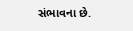સંભાવના છે.